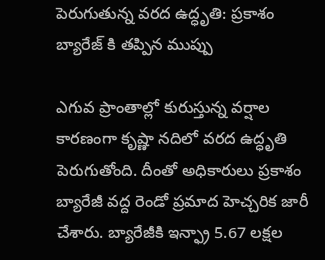పెరుగుతున్న వరద ఉద్ధృతి: ప్రకాశం బ్యారేజ్ కి తప్పిన ముప్పు

ఎగువ ప్రాంతాల్లో కురుస్తున్న వర్షాల కారణంగా కృష్ణా నదిలో వరద ఉద్ధృతి పెరుగుతోంది. దీంతో అధికారులు ప్రకాశం బ్యారేజీ వద్ద రెండో ప్రమాద హెచ్చరిక జారీ చేశారు. బ్యారేజీకి ఇన్ఫ్రా 5.67 లక్షల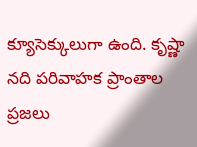క్యూసెక్కులుగా ఉంది. కృష్ణా నది పరివాహక ప్రాంతాల ప్రజలు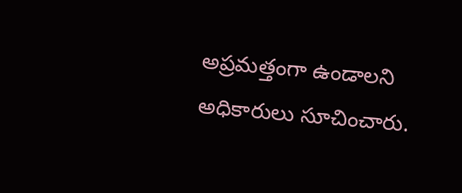అప్రమత్తంగా ఉండాలని అధికారులు సూచించారు.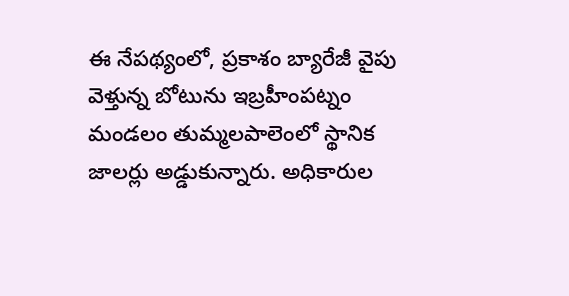ఈ నేపథ్యంలో, ప్రకాశం బ్యారేజీ వైపు వెళ్తున్న బోటును ఇబ్రహీంపట్నం మండలం తుమ్మలపాలెంలో స్థానిక జాలర్లు అడ్డుకున్నారు. అధికారుల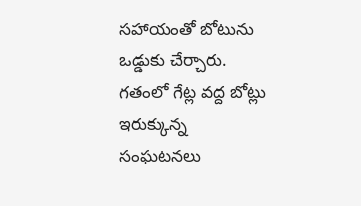సహాయంతో బోటును ఒడ్డుకు చేర్చారు. గతంలో గేట్ల వద్ద బోట్లు ఇరుక్కున్న సంఘటనలు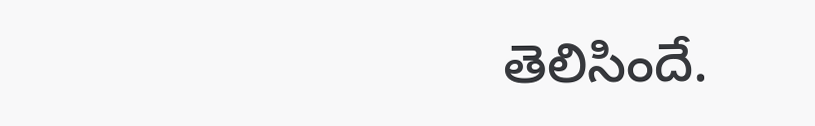తెలిసిందే.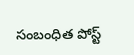సంబంధిత పోస్ట్